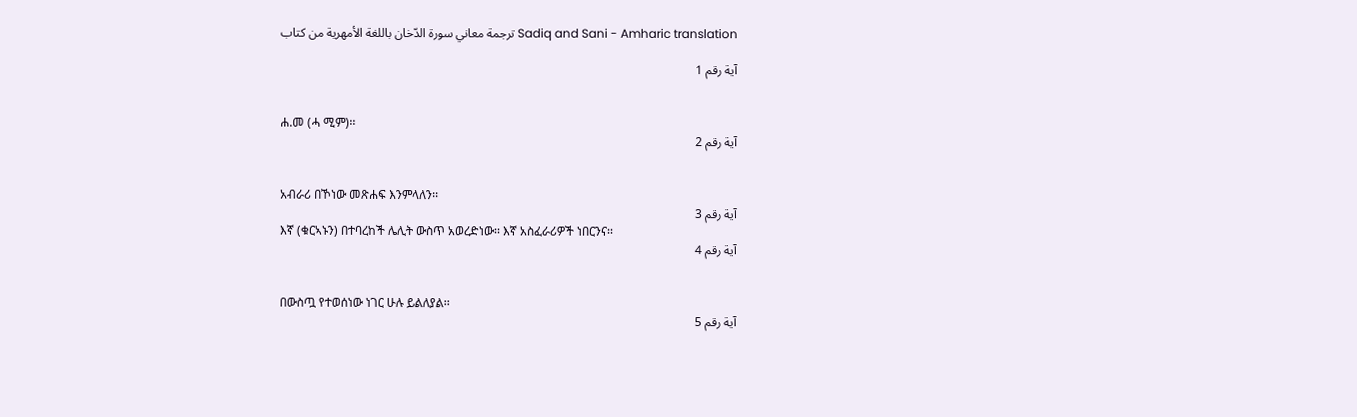ترجمة معاني سورة الدّخان باللغة الأمهرية من كتاب Sadiq and Sani - Amharic translation

آية رقم 1


ሐ.መ (ሓ ሚም)፡፡
آية رقم 2


አብራሪ በኾነው መጽሐፍ እንምላለን፡፡
آية رقم 3
እኛ (ቁርኣኑን) በተባረከች ሌሊት ውስጥ አወረድነው፡፡ እኛ አስፈራሪዎች ነበርንና፡፡
آية رقم 4


በውስጧ የተወሰነው ነገር ሁሉ ይልለያል፡፡
آية رقم 5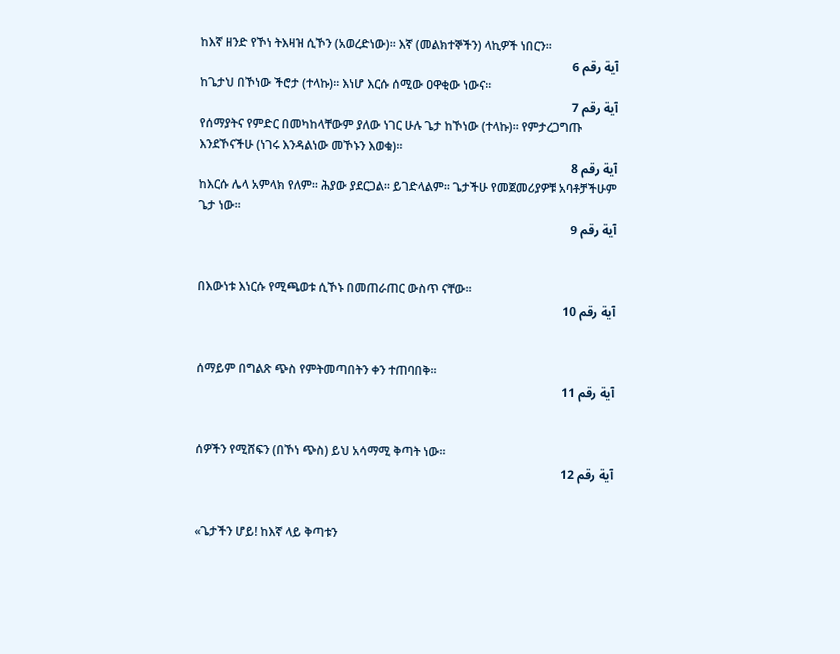ከእኛ ዘንድ የኾነ ትእዛዝ ሲኾን (አወረድነው)፡፡ እኛ (መልክተኞችን) ላኪዎች ነበርን፡፡
آية رقم 6
ከጌታህ በኾነው ችሮታ (ተላኩ)፡፡ እነሆ እርሱ ሰሚው ዐዋቂው ነውና፡፡
آية رقم 7
የሰማያትና የምድር በመካከላቸውም ያለው ነገር ሁሉ ጌታ ከኾነው (ተላኩ)፡፡ የምታረጋግጡ እንደኾናችሁ (ነገሩ እንዳልነው መኾኑን እወቁ)፡፡
آية رقم 8
ከእርሱ ሌላ አምላክ የለም፡፡ ሕያው ያደርጋል፡፡ ይገድላልም፡፡ ጌታችሁ የመጀመሪያዎቹ አባቶቻችሁም ጌታ ነው፡፡
آية رقم 9


በእውነቱ እነርሱ የሚጫወቱ ሲኾኑ በመጠራጠር ውስጥ ናቸው፡፡
آية رقم 10


ሰማይም በግልጽ ጭስ የምትመጣበትን ቀን ተጠባበቅ፡፡
آية رقم 11


ሰዎችን የሚሸፍን (በኾነ ጭስ) ይህ አሳማሚ ቅጣት ነው፡፡
آية رقم 12


«ጌታችን ሆይ! ከእኛ ላይ ቅጣቱን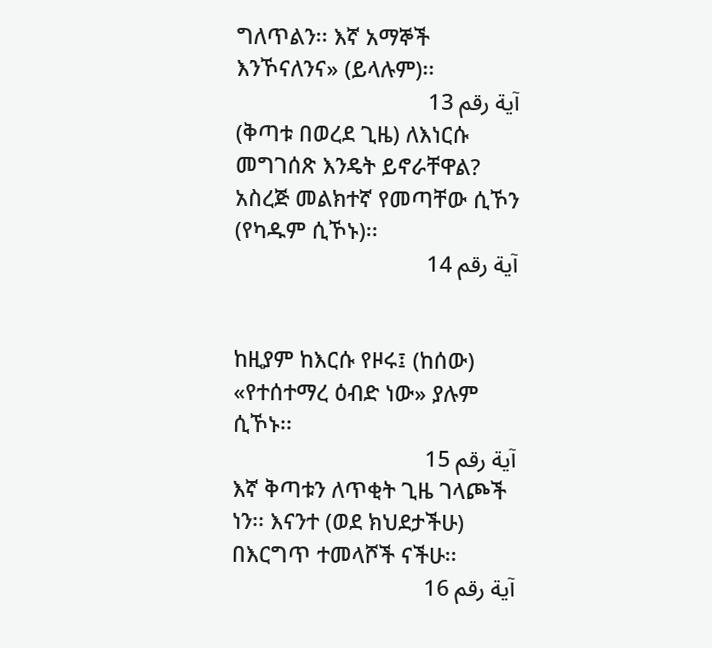ግለጥልን፡፡ እኛ አማኞች እንኾናለንና» (ይላሉም)፡፡
آية رقم 13
(ቅጣቱ በወረደ ጊዜ) ለእነርሱ መግገሰጽ እንዴት ይኖራቸዋል? አስረጅ መልክተኛ የመጣቸው ሲኾን (የካዱም ሲኾኑ)፡፡
آية رقم 14


ከዚያም ከእርሱ የዞሩ፤ (ከሰው) «የተሰተማረ ዕብድ ነው» ያሉም ሲኾኑ፡፡
آية رقم 15
እኛ ቅጣቱን ለጥቂት ጊዜ ገላጮች ነን፡፡ እናንተ (ወደ ክህደታችሁ) በእርግጥ ተመላሾች ናችሁ፡፡
آية رقم 16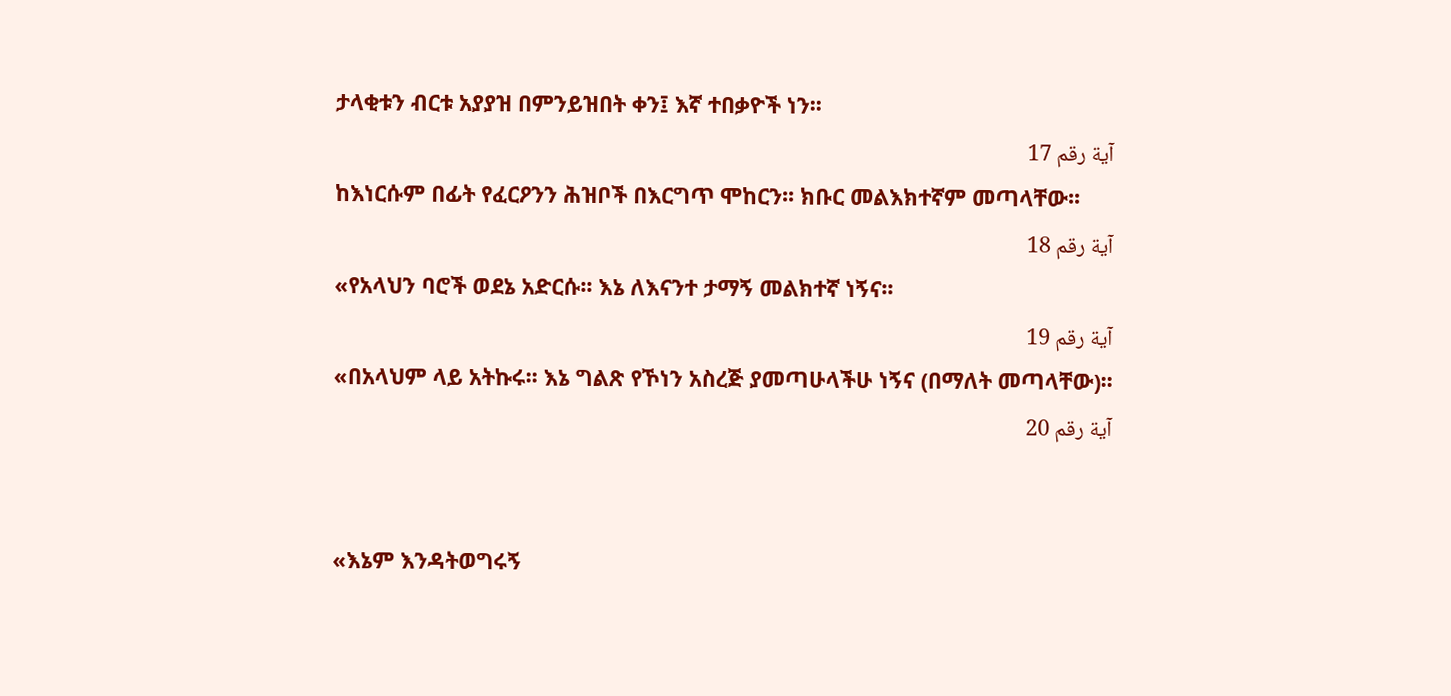ታላቂቱን ብርቱ አያያዝ በምንይዝበት ቀን፤ እኛ ተበቃዮች ነን፡፡
آية رقم 17
ከእነርሱም በፊት የፈርዖንን ሕዝቦች በእርግጥ ሞከርን፡፡ ክቡር መልእክተኛም መጣላቸው፡፡
آية رقم 18
«የአላህን ባሮች ወደኔ አድርሱ፡፡ እኔ ለእናንተ ታማኝ መልክተኛ ነኝና፡፡
آية رقم 19
«በአላህም ላይ አትኩሩ፡፡ እኔ ግልጽ የኾነን አስረጅ ያመጣሁላችሁ ነኝና (በማለት መጣላቸው)፡፡
آية رقم 20


«እኔም እንዳትወግሩኝ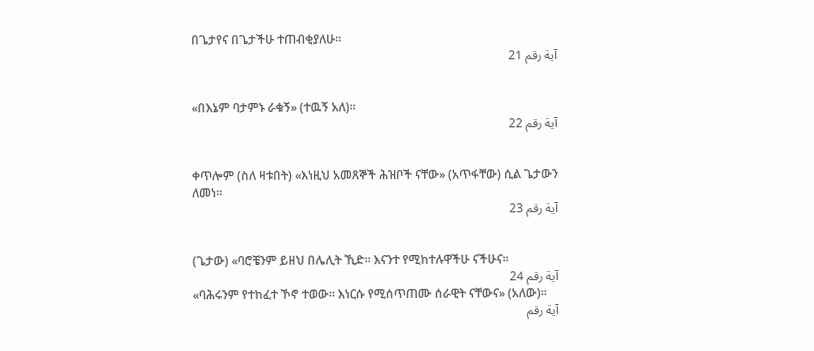በጌታየና በጌታችሁ ተጠብቂያለሁ፡፡
آية رقم 21


«በእኔም ባታምኑ ራቁኝ» (ተዉኝ አለ)፡፡
آية رقم 22


ቀጥሎም (ስለ ዛቱበት) «እነዚህ አመጸኞች ሕዝቦች ናቸው» (አጥፋቸው) ሲል ጌታውን ለመነ፡፡
آية رقم 23


(ጌታው) «ባሮቼንም ይዘህ በሌሊት ኺድ፡፡ እናንተ የሚከተሉዋችሁ ናችሁና፡፡
آية رقم 24
«ባሕሩንም የተከፈተ ኾኖ ተወው፡፡ እነርሱ የሚሰጥጠሙ ሰራዊት ናቸውና» (አለው)፡፡
آية رقم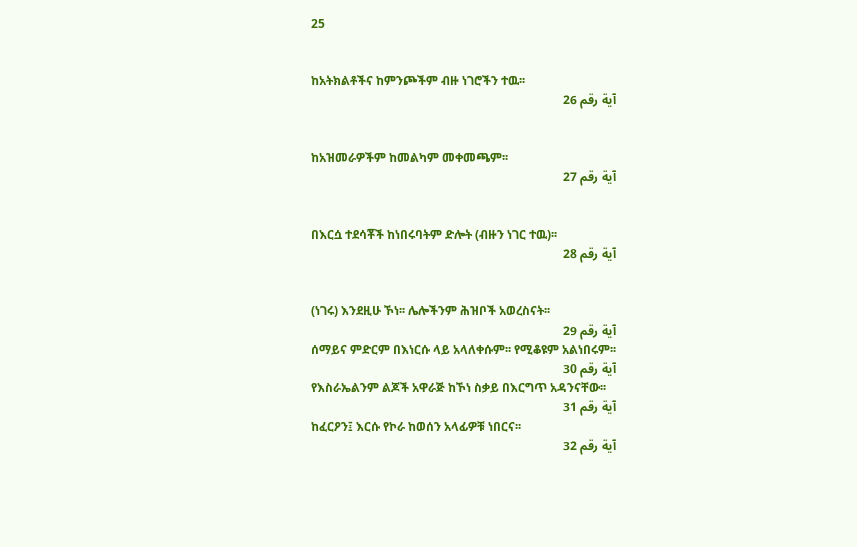25


ከአትክልቶችና ከምንጮችም ብዙ ነገሮችን ተዉ፡፡
آية رقم 26


ከአዝመራዎችም ከመልካም መቀመጫም፡፡
آية رقم 27


በእርሷ ተደሳቾች ከነበሩባትም ድሎት (ብዙን ነገር ተዉ)፡፡
آية رقم 28


(ነገሩ) እንደዚሁ ኾነ፡፡ ሌሎችንም ሕዝቦች አወረስናት፡፡
آية رقم 29
ሰማይና ምድርም በእነርሱ ላይ አላለቀሱም፡፡ የሚቆዩም አልነበሩም፡፡
آية رقم 30
የእስራኤልንም ልጆች አዋራጅ ከኾነ ስቃይ በእርግጥ አዳንናቸው፡፡
آية رقم 31
ከፈርዖን፤ እርሱ የኮራ ከወሰን አላፊዎቹ ነበርና፡፡
آية رقم 32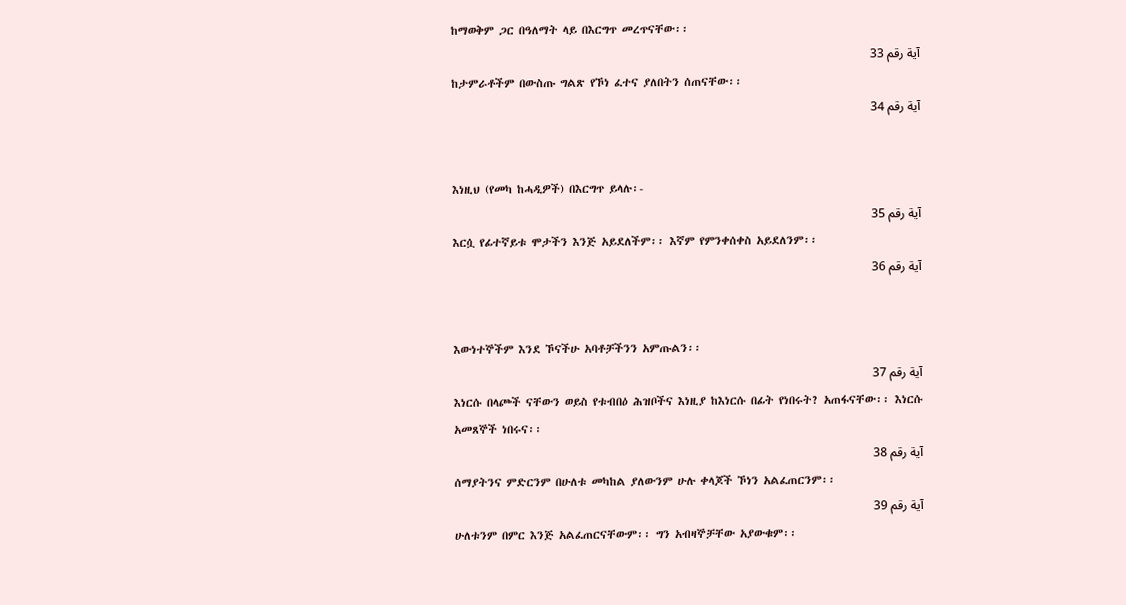ከማወቅም ጋር በዓለማት ላይ በእርግጥ መረጥናቸው፡፡
آية رقم 33
ከታምራቶችም በውስጡ ግልጽ የኾነ ፈተና ያለበትን ሰጠናቸው፡፡
آية رقم 34


እነዚህ (የመካ ከሓዲዎች) በእርግጥ ይላሉ፡-
آية رقم 35
እርሷ የፊተኛይቱ ሞታችን እንጅ አይደለችም፡፡ እኛም የምንቀሰቀስ አይደለንም፡፡
آية رقم 36


እውነተኞችም እንደ ኾናችሁ አባቶቻችንን አምጡልን፡፡
آية رقم 37
እነርሱ በላጮች ናቸውን ወይስ የቱብበዕ ሕዝቦችና እነዚያ ከእነርሱ በፊት የነበሩት? አጠፋናቸው፡፡ እነርሱ አመጸኞች ነበሩና፡፡
آية رقم 38
ሰማያትንና ምድርንም በሁለቱ መካከል ያለውንም ሁሉ ቀላጆች ኾነን አልፈጠርንም፡፡
آية رقم 39
ሁለቱንም በምር እንጅ አልፈጠርናቸውም፡፡ ግን አብዛኞቻቸው አያውቁም፡፡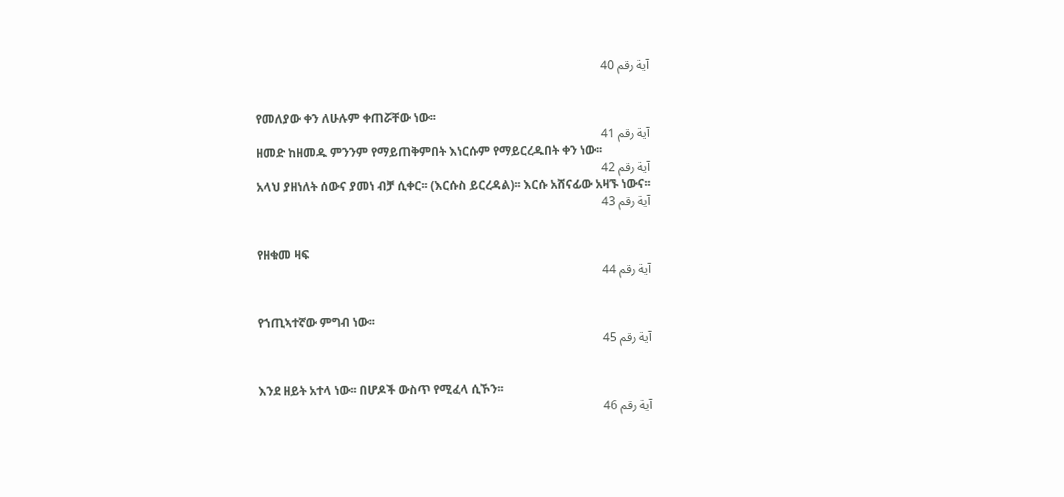آية رقم 40


የመለያው ቀን ለሁሉም ቀጠሯቸው ነው፡፡
آية رقم 41
ዘመድ ከዘመዱ ምንንም የማይጠቅምበት እነርሱም የማይርረዱበት ቀን ነው፡፡
آية رقم 42
አላህ ያዘነለት ሰውና ያመነ ብቻ ሲቀር፡፡ (እርሱስ ይርረዳል)፡፡ እርሱ አሸናፊው አዛኙ ነውና፡፡
آية رقم 43


የዘቁመ ዛፍ
آية رقم 44


የኀጢኣተኛው ምግብ ነው፡፡
آية رقم 45


እንደ ዘይት አተላ ነው፡፡ በሆዶች ውስጥ የሚፈላ ሲኾን፡፡
آية رقم 46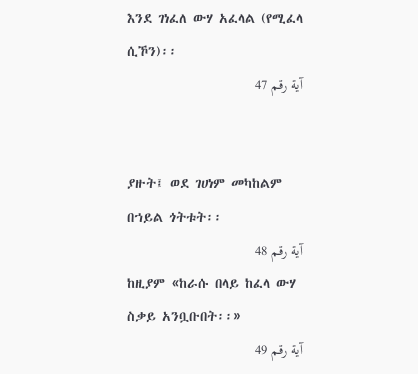እንደ ገነፈለ ውሃ አፈላል (የሚፈላ ሲኾን)፡፡
آية رقم 47


ያዙት፤ ወደ ገሀነም መካከልም በኀይል ጎትቱት፡፡
آية رقم 48
ከዚያም «ከራሱ በላይ ከፈላ ውሃ ስቃይ አንቧቡበት፡፡»
آية رقم 49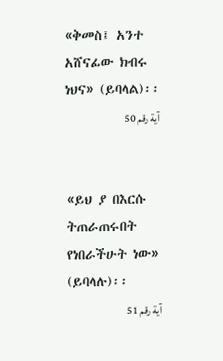«ቅመስ፤ አንተ አሸናፊው ክብሩ ነህና» (ይባላል)፡፡
آية رقم 50


«ይህ ያ በእርሱ ትጠራጠሩበት የነበራችሁት ነው» (ይባላሉ)፡፡
آية رقم 51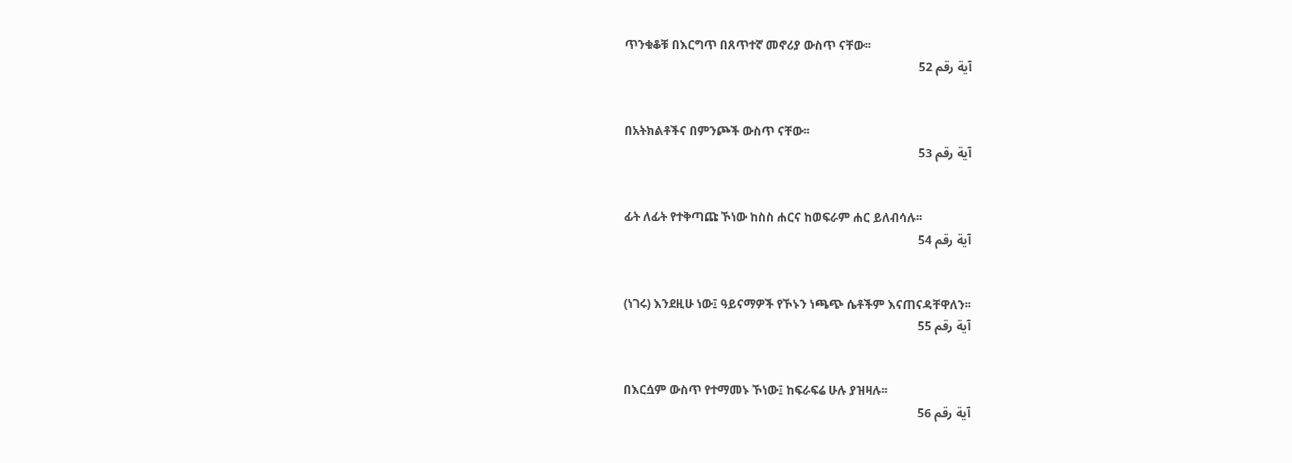ጥንቁቆቹ በእርግጥ በጸጥተኛ መኖሪያ ውስጥ ናቸው፡፡
آية رقم 52


በአትክልቶችና በምንጮች ውስጥ ናቸው፡፡
آية رقم 53


ፊት ለፊት የተቅጣጩ ኾነው ከስስ ሐርና ከወፍራም ሐር ይለብሳሉ፡፡
آية رقم 54


(ነገሩ) እንደዚሁ ነው፤ ዓይናማዎች የኾኑን ነጫጭ ሴቶችም እናጠናዳቸዋለን፡፡
آية رقم 55


በእርሷም ውስጥ የተማመኑ ኾነው፤ ከፍራፍሬ ሁሉ ያዝዛሉ፡፡
آية رقم 56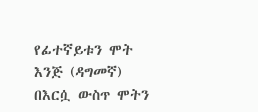የፊተኛይቱን ሞት እንጅ (ዳግመኛ) በእርሷ ውስጥ ሞትን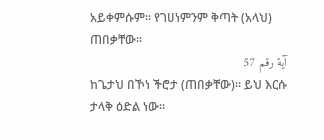አይቀምሱም፡፡ የገሀነምንም ቅጣት (አላህ) ጠበቃቸው፡፡
آية رقم 57
ከጌታህ በኾነ ችሮታ (ጠበቃቸው)፡፡ ይህ እርሱ ታላቅ ዕድል ነው፡፡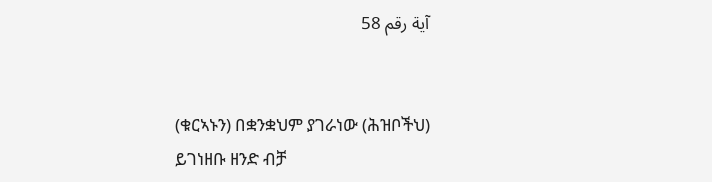آية رقم 58


(ቁርኣኑን) በቋንቋህም ያገራነው (ሕዝቦችህ) ይገነዘቡ ዘንድ ብቻ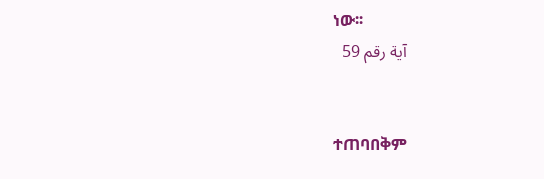ነው፡፡
آية رقم 59


ተጠባበቅም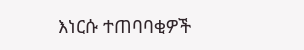እነርሱ ተጠባባቂዎች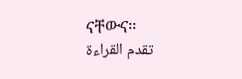ናቸውና፡፡
تقدم القراءة